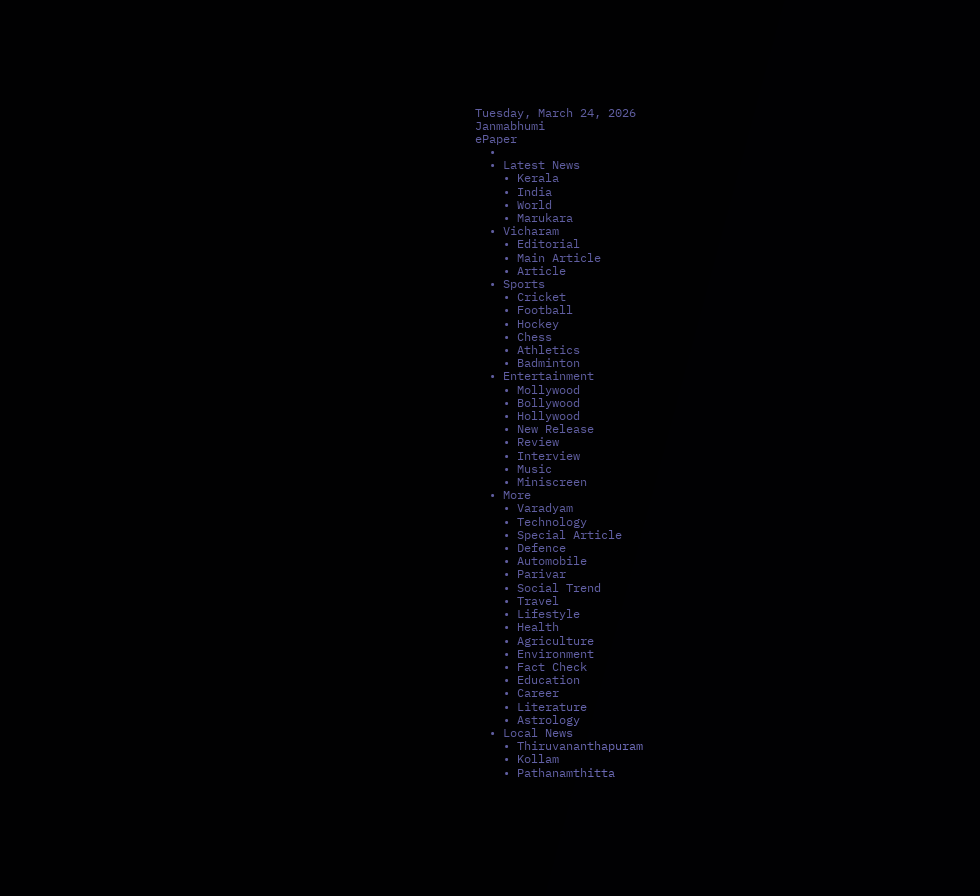Tuesday, March 24, 2026
Janmabhumi
ePaper
  •
  • Latest News
    • Kerala
    • India
    • World
    • Marukara
  • Vicharam
    • Editorial
    • Main Article
    • Article
  • Sports
    • Cricket
    • Football
    • Hockey
    • Chess
    • Athletics
    • Badminton
  • Entertainment
    • Mollywood
    • Bollywood
    • Hollywood
    • New Release
    • Review
    • Interview
    • Music
    • Miniscreen
  • More
    • Varadyam
    • Technology
    • Special Article
    • Defence
    • Automobile
    • Parivar
    • Social Trend
    • Travel
    • Lifestyle
    • Health
    • Agriculture
    • Environment
    • Fact Check
    • Education
    • Career
    • Literature
    • Astrology
  • Local News
    • Thiruvananthapuram
    • Kollam
    • Pathanamthitta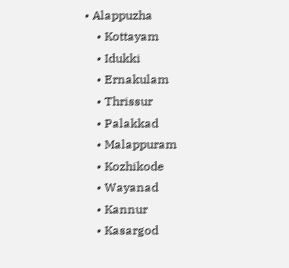• Alappuzha
    • Kottayam
    • Idukki
    • Ernakulam
    • Thrissur
    • Palakkad
    • Malappuram
    • Kozhikode
    • Wayanad
    • Kannur
    • Kasargod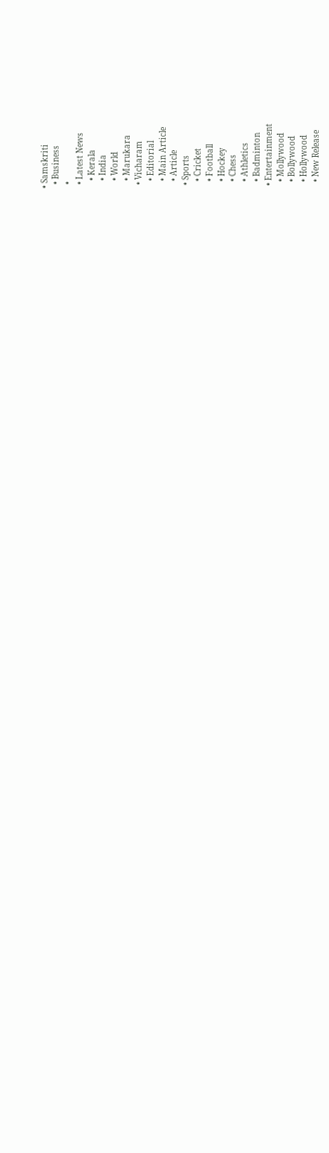• Samskriti
  • Business
  •
  • Latest News
    • Kerala
    • India
    • World
    • Marukara
  • Vicharam
    • Editorial
    • Main Article
    • Article
  • Sports
    • Cricket
    • Football
    • Hockey
    • Chess
    • Athletics
    • Badminton
  • Entertainment
    • Mollywood
    • Bollywood
    • Hollywood
    • New Release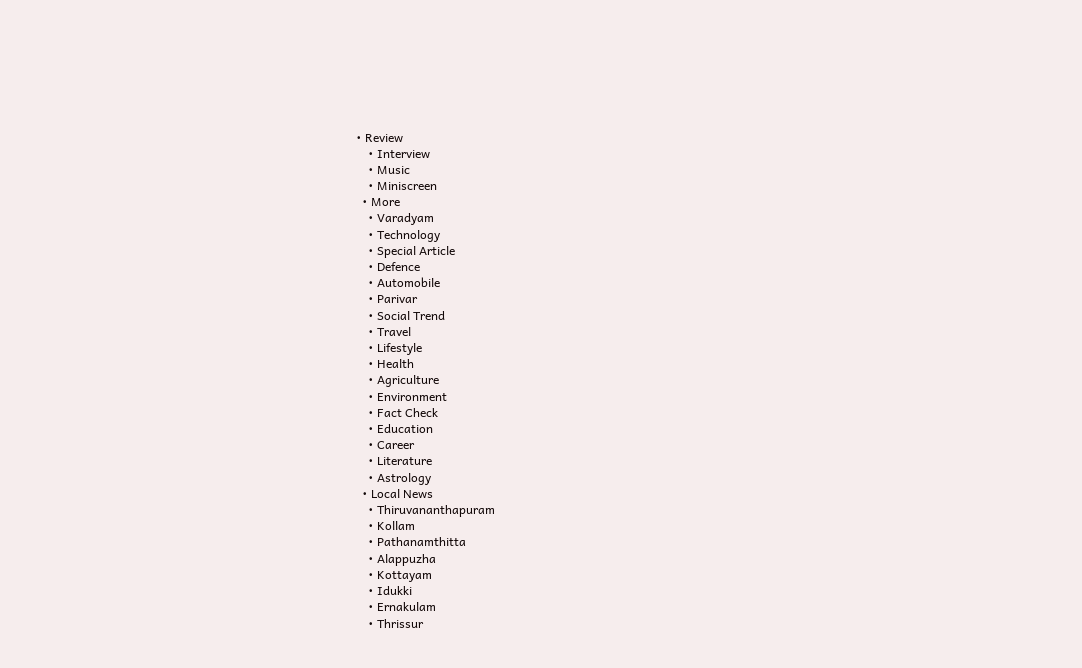• Review
    • Interview
    • Music
    • Miniscreen
  • More
    • Varadyam
    • Technology
    • Special Article
    • Defence
    • Automobile
    • Parivar
    • Social Trend
    • Travel
    • Lifestyle
    • Health
    • Agriculture
    • Environment
    • Fact Check
    • Education
    • Career
    • Literature
    • Astrology
  • Local News
    • Thiruvananthapuram
    • Kollam
    • Pathanamthitta
    • Alappuzha
    • Kottayam
    • Idukki
    • Ernakulam
    • Thrissur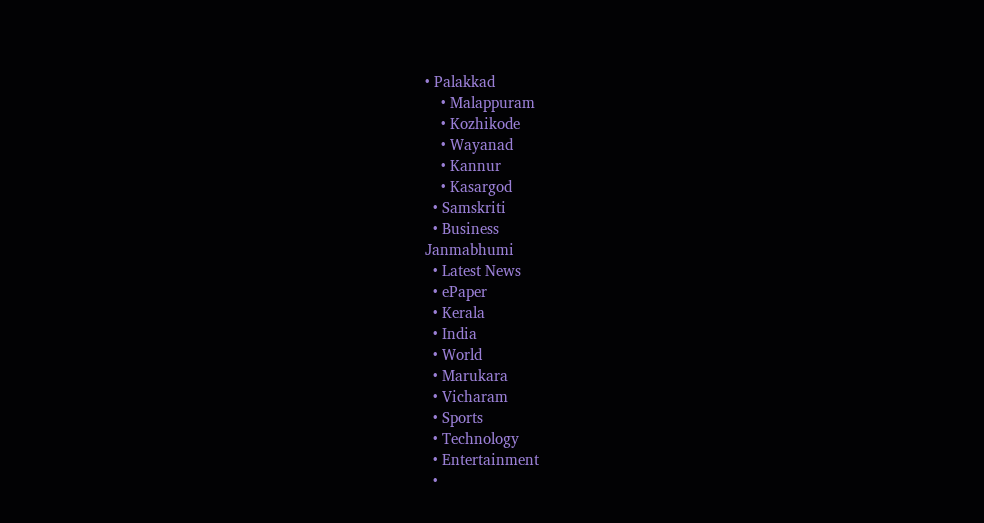• Palakkad
    • Malappuram
    • Kozhikode
    • Wayanad
    • Kannur
    • Kasargod
  • Samskriti
  • Business
Janmabhumi
  • Latest News
  • ePaper
  • Kerala
  • India
  • World
  • Marukara
  • Vicharam
  • Sports
  • Technology
  • Entertainment
  •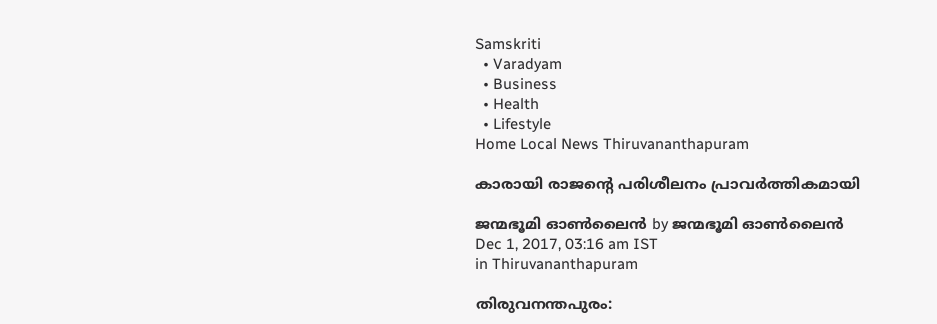Samskriti
  • Varadyam
  • Business
  • Health
  • Lifestyle
Home Local News Thiruvananthapuram

കാരായി രാജന്റെ പരിശീലനം പ്രാവര്‍ത്തികമായി

ജന്മഭൂമി ഓണ്‍ലൈന്‍ by ജന്മഭൂമി ഓണ്‍ലൈന്‍
Dec 1, 2017, 03:16 am IST
in Thiruvananthapuram

തിരുവനന്തപുരം: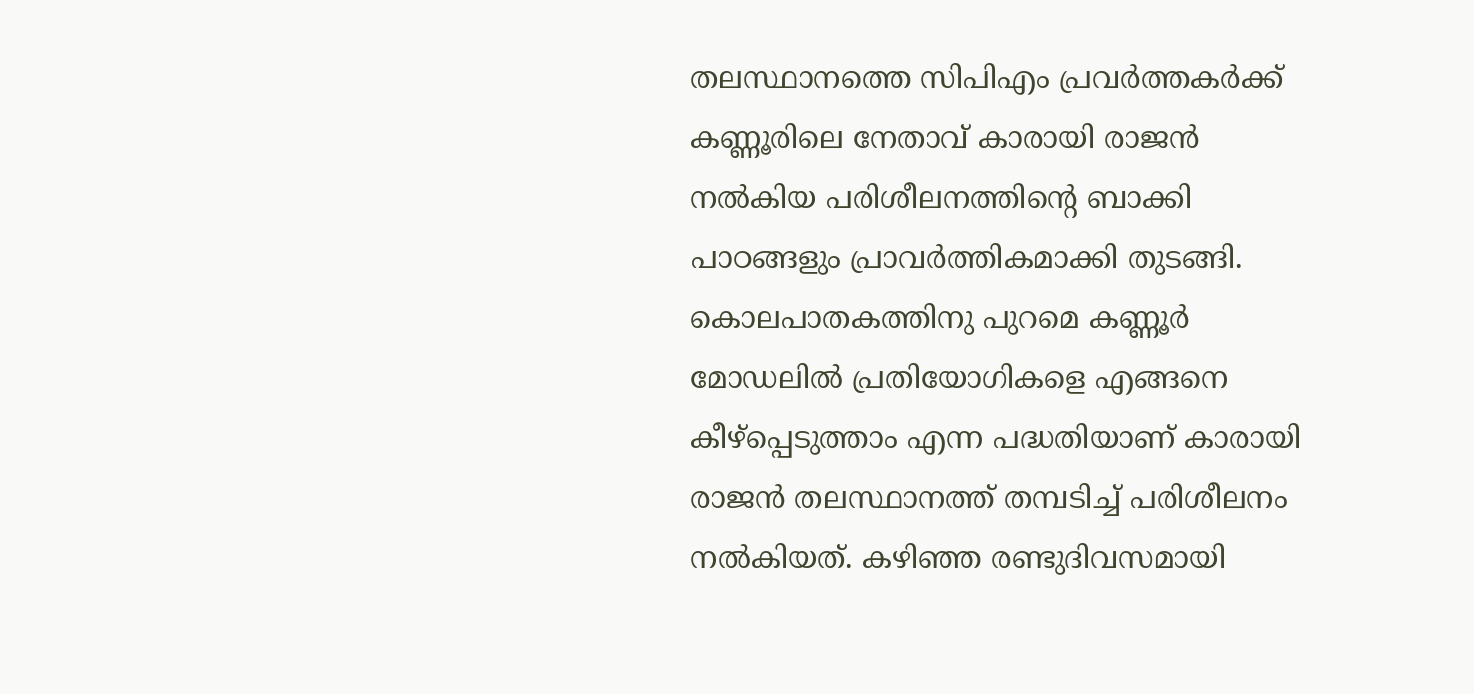തലസ്ഥാനത്തെ സിപിഎം പ്രവര്‍ത്തകര്‍ക്ക് കണ്ണൂരിലെ നേതാവ് കാരായി രാജന്‍ നല്‍കിയ പരിശീലനത്തിന്റെ ബാക്കി പാഠങ്ങളും പ്രാവര്‍ത്തികമാക്കി തുടങ്ങി. കൊലപാതകത്തിനു പുറമെ കണ്ണൂര്‍ മോഡലില്‍ പ്രതിയോഗികളെ എങ്ങനെ കീഴ്‌പ്പെടുത്താം എന്ന പദ്ധതിയാണ് കാരായി രാജന്‍ തലസ്ഥാനത്ത് തമ്പടിച്ച് പരിശീലനം നല്‍കിയത്. കഴിഞ്ഞ രണ്ടുദിവസമായി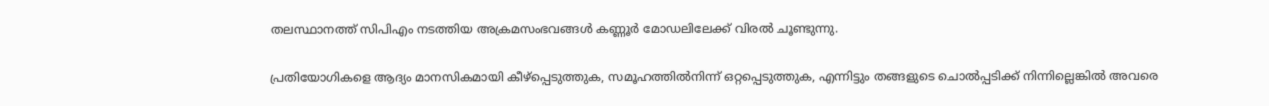തലസ്ഥാനത്ത് സിപിഎം നടത്തിയ അക്രമസംഭവങ്ങള്‍ കണ്ണൂര്‍ മോഡലിലേക്ക് വിരല്‍ ചൂണ്ടുന്നു.

പ്രതിയോഗികളെ ആദ്യം മാനസികമായി കീഴ്‌പ്പെടുത്തുക, സമൂഹത്തില്‍നിന്ന് ഒറ്റപ്പെടുത്തുക, എന്നിട്ടും തങ്ങളുടെ ചൊല്‍പ്പടിക്ക് നിന്നില്ലെങ്കില്‍ അവരെ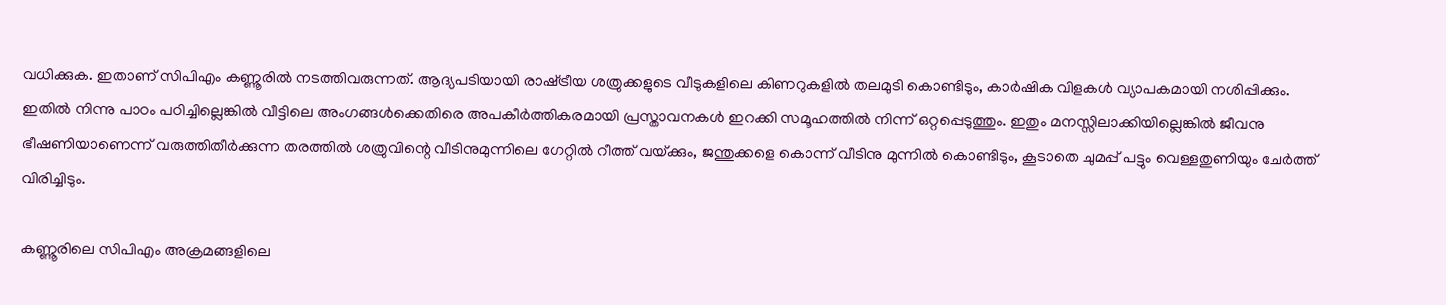വധിക്കുക. ഇതാണ് സിപിഎം കണ്ണൂരില്‍ നടത്തിവരുന്നത്. ആദ്യപടിയായി രാഷ്‌ട്രീയ ശത്രുക്കളുടെ വീടുകളിലെ കിണറുകളില്‍ തലമുടി കൊണ്ടിടും, കാര്‍ഷിക വിളകള്‍ വ്യാപകമായി നശിപ്പിക്കും. ഇതില്‍ നിന്നു പാഠം പഠിച്ചില്ലെങ്കില്‍ വീട്ടിലെ അംഗങ്ങള്‍ക്കെതിരെ അപകീര്‍ത്തികരമായി പ്രസ്താവനകള്‍ ഇറക്കി സമൂഹത്തില്‍ നിന്ന് ഒറ്റപ്പെടുത്തും. ഇതും മനസ്സിലാക്കിയില്ലെങ്കില്‍ ജീവനു ഭീഷണിയാണെന്ന് വരുത്തിതീര്‍ക്കുന്ന തരത്തില്‍ ശത്രുവിന്റെ വീടിനുമുന്നിലെ ഗേറ്റില്‍ റീത്ത് വയ്‌ക്കും, ജന്തുക്കളെ കൊന്ന് വീടിനു മുന്നില്‍ കൊണ്ടിടും, കൂടാതെ ചുമപ്പ് പട്ടും വെള്ളതുണിയും ചേര്‍ത്ത് വിരിച്ചിടും.

കണ്ണൂരിലെ സിപിഎം അക്രമങ്ങളിലെ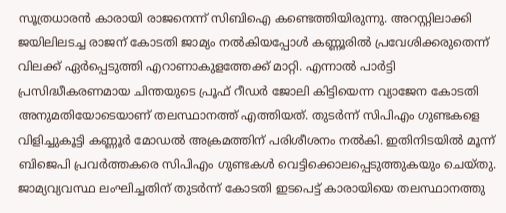സൂത്രധാരന്‍ കാരായി രാജനെന്ന് സിബിഐ കണ്ടെത്തിയിരുന്നു. അറസ്റ്റിലാക്കി ജയിലിലടച്ച രാജന് കോടതി ജാമ്യം നല്‍കിയപ്പോള്‍ കണ്ണൂരില്‍ പ്രവേശിക്കരുതെന്ന് വിലക്ക് ഏര്‍പ്പെടുത്തി എറാണാകുളത്തേക്ക് മാറ്റി. എന്നാല്‍ പാര്‍ട്ടി പ്രസിദ്ധീകരണമായ ചിന്തയുടെ പ്രൂഫ് റീഡര്‍ ജോലി കിട്ടിയെന്ന വ്യാജേന കോടതി അനുമതിയോടെയാണ് തലസ്ഥാനത്ത് എത്തിയത്. തുടര്‍ന്ന് സിപിഎം ഗുണ്ടകളെ വിളിച്ചുകൂട്ടി കണ്ണൂര്‍ മോഡല്‍ അക്രമത്തിന് പരിശീശനം നല്‍കി. ഇതിനിടയില്‍ മൂന്ന് ബിജെപി പ്രവര്‍ത്തകരെ സിപിഎം ഗുണ്ടകള്‍ വെട്ടിക്കൊലപ്പെടുത്തുകയും ചെയ്തു. ജാമ്യവ്യവസ്ഥ ലംഘിച്ചതിന് തുടര്‍ന്ന് കോടതി ഇടപെട്ട് കാരായിയെ തലസ്ഥാനത്തു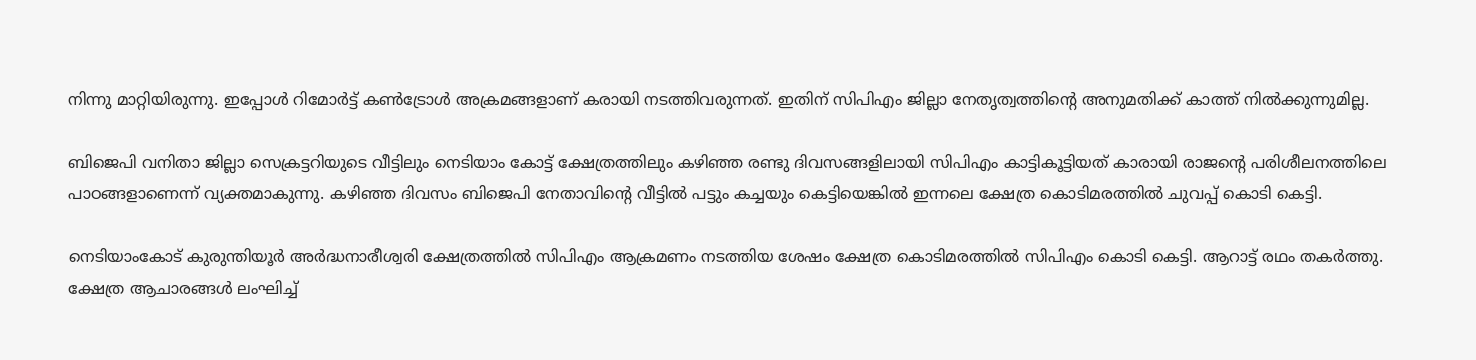നിന്നു മാറ്റിയിരുന്നു. ഇപ്പോള്‍ റിമോര്‍ട്ട് കണ്‍ട്രോള്‍ അക്രമങ്ങളാണ് കരായി നടത്തിവരുന്നത്. ഇതിന് സിപിഎം ജില്ലാ നേതൃത്വത്തിന്റെ അനുമതിക്ക് കാത്ത് നില്‍ക്കുന്നുമില്ല.

ബിജെപി വനിതാ ജില്ലാ സെക്രട്ടറിയുടെ വീട്ടിലും നെടിയാം കോട്ട് ക്ഷേത്രത്തിലും കഴിഞ്ഞ രണ്ടു ദിവസങ്ങളിലായി സിപിഎം കാട്ടികൂട്ടിയത് കാരായി രാജന്റെ പരിശീലനത്തിലെ പാഠങ്ങളാണെന്ന് വ്യക്തമാകുന്നു. കഴിഞ്ഞ ദിവസം ബിജെപി നേതാവിന്റെ വീട്ടില്‍ പട്ടും കച്ചയും കെട്ടിയെങ്കില്‍ ഇന്നലെ ക്ഷേത്ര കൊടിമരത്തില്‍ ചുവപ്പ് കൊടി കെട്ടി.

നെടിയാംകോട് കുരുന്തിയൂര്‍ അര്‍ദ്ധനാരീശ്വരി ക്ഷേത്രത്തില്‍ സിപിഎം ആക്രമണം നടത്തിയ ശേഷം ക്ഷേത്ര കൊടിമരത്തില്‍ സിപിഎം കൊടി കെട്ടി. ആറാട്ട് രഥം തകര്‍ത്തു. ക്ഷേത്ര ആചാരങ്ങള്‍ ലംഘിച്ച്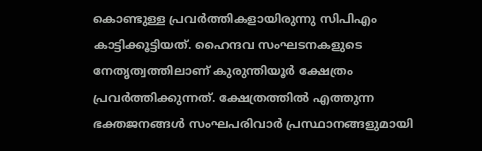കൊണ്ടുള്ള പ്രവര്‍ത്തികളായിരുന്നു സിപിഎം കാട്ടിക്കൂട്ടിയത്. ഹൈന്ദവ സംഘടനകളുടെ നേതൃത്വത്തിലാണ് കുരുന്തിയൂര്‍ ക്ഷേത്രം പ്രവര്‍ത്തിക്കുന്നത്. ക്ഷേത്രത്തില്‍ എത്തുന്ന ഭക്തജനങ്ങള്‍ സംഘപരിവാര്‍ പ്രസ്ഥാനങ്ങളുമായി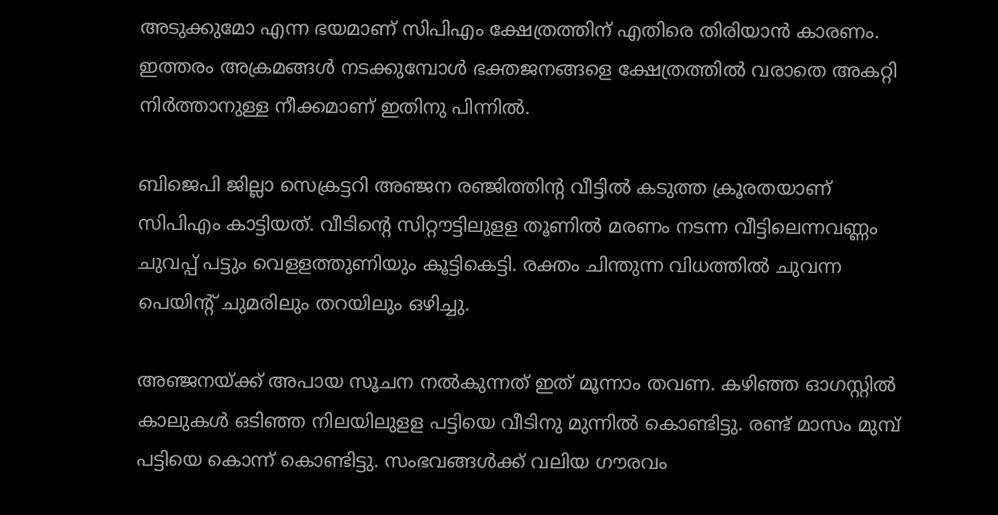അടുക്കുമോ എന്ന ഭയമാണ് സിപിഎം ക്ഷേത്രത്തിന് എതിരെ തിരിയാന്‍ കാരണം. ഇത്തരം അക്രമങ്ങള്‍ നടക്കുമ്പോള്‍ ഭക്തജനങ്ങളെ ക്ഷേത്രത്തില്‍ വരാതെ അകറ്റി നിര്‍ത്താനുള്ള നീക്കമാണ് ഇതിനു പിന്നില്‍.

ബിജെപി ജില്ലാ സെക്രട്ടറി അഞ്ജന രഞ്ജിത്തിന്റ വീട്ടില്‍ കടുത്ത ക്രൂരതയാണ് സിപിഎം കാട്ടിയത്. വീടിന്റെ സിറ്റൗട്ടിലുളള തൂണില്‍ മരണം നടന്ന വീട്ടിലെന്നവണ്ണം ചുവപ്പ് പട്ടും വെളളത്തുണിയും കൂട്ടികെട്ടി. രക്തം ചിന്തുന്ന വിധത്തില്‍ ചുവന്ന പെയിന്റ് ചുമരിലും തറയിലും ഒഴിച്ചു.

അഞ്ജനയ്‌ക്ക് അപായ സൂചന നല്‍കുന്നത് ഇത് മൂന്നാം തവണ. കഴിഞ്ഞ ഓഗസ്റ്റില്‍ കാലുകള്‍ ഒടിഞ്ഞ നിലയിലുളള പട്ടിയെ വീടിനു മുന്നില്‍ കൊണ്ടിട്ടു. രണ്ട് മാസം മുമ്പ് പട്ടിയെ കൊന്ന് കൊണ്ടിട്ടു. സംഭവങ്ങള്‍ക്ക് വലിയ ഗൗരവം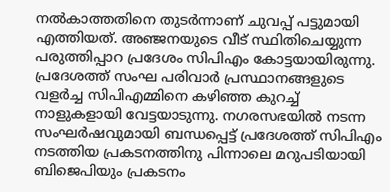നല്‍കാത്തതിനെ തുടര്‍ന്നാണ് ചുവപ്പ് പട്ടുമായി എത്തിയത്. അഞ്ജനയുടെ വീട് സ്ഥിതിചെയ്യുന്ന പരുത്തിപ്പാറ പ്രദേശം സിപിഎം കോട്ടയായിരുന്നു. പ്രദേശത്ത് സംഘ പരിവാര്‍ പ്രസ്ഥാനങ്ങളുടെ വളര്‍ച്ച സിപിഎമ്മിനെ കഴിഞ്ഞ കുറച്ച് നാളുകളായി വേട്ടയാടുന്നു. നഗരസഭയില്‍ നടന്ന സംഘര്‍ഷവുമായി ബന്ധപ്പെട്ട് പ്രദേശത്ത് സിപിഎം നടത്തിയ പ്രകടനത്തിനു പിന്നാലെ മറുപടിയായി ബിജെപിയും പ്രകടനം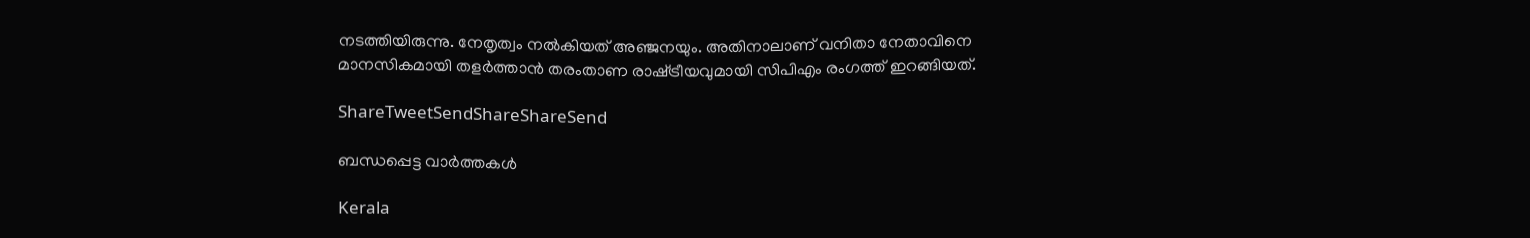നടത്തിയിരുന്നു. നേതൃത്വം നല്‍കിയത് അഞ്ജനയും. അതിനാലാണ് വനിതാ നേതാവിനെ മാനസികമായി തളര്‍ത്താന്‍ തരംതാണ രാഷ്‌ട്രീയവുമായി സിപിഎം രംഗത്ത് ഇറങ്ങിയത്.

ShareTweetSendShareShareSend

ബന്ധപ്പെട്ട വാര്‍ത്തകള്‍

Kerala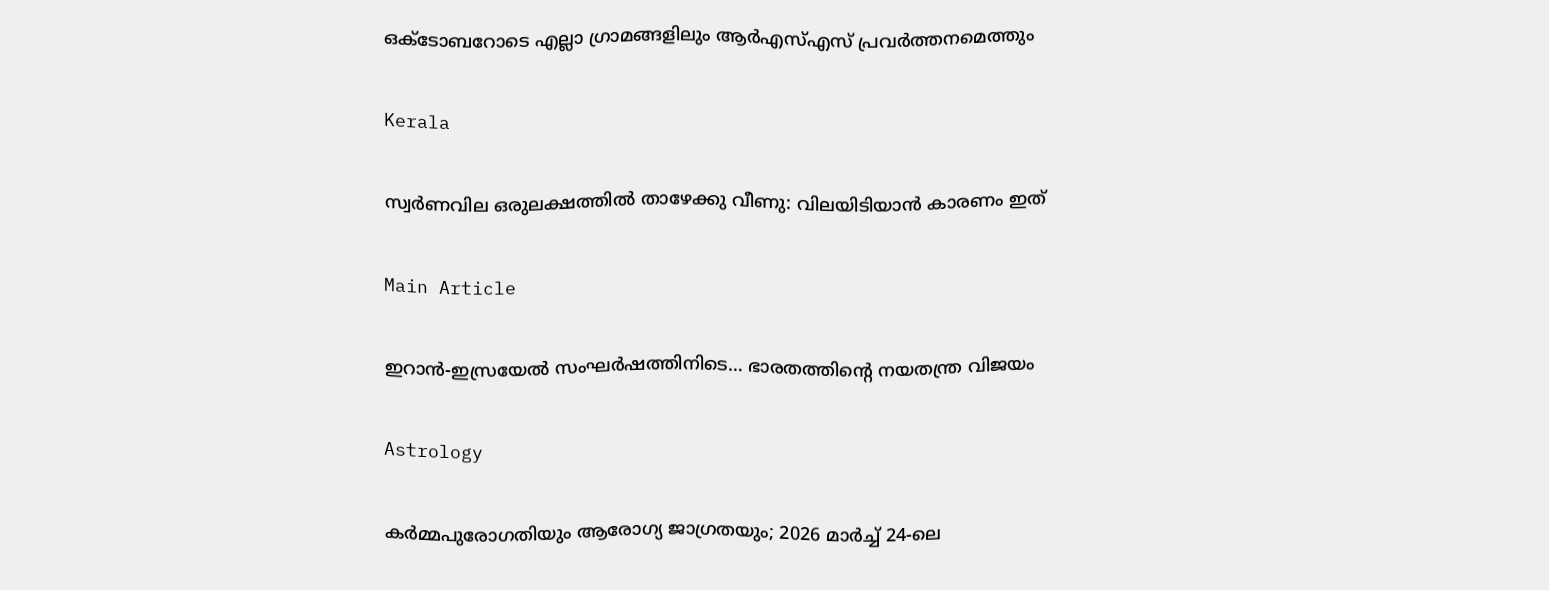ഒക്‌ടോബറോടെ എല്ലാ ഗ്രാമങ്ങളിലും ആര്‍എസ്എസ് പ്രവര്‍ത്തനമെത്തും

Kerala

സ്വർണവില ഒരുലക്ഷത്തിൽ താഴേക്കു വീണു: വിലയിടിയാൻ കാരണം ഇത്

Main Article

ഇറാന്‍-ഇസ്രയേല്‍ സംഘര്‍ഷത്തിനിടെ… ഭാരതത്തിന്റെ നയതന്ത്ര വിജയം

Astrology

കർമ്മപുരോഗതിയും ആരോഗ്യ ജാഗ്രതയും; 2026 മാർച്ച് 24-ലെ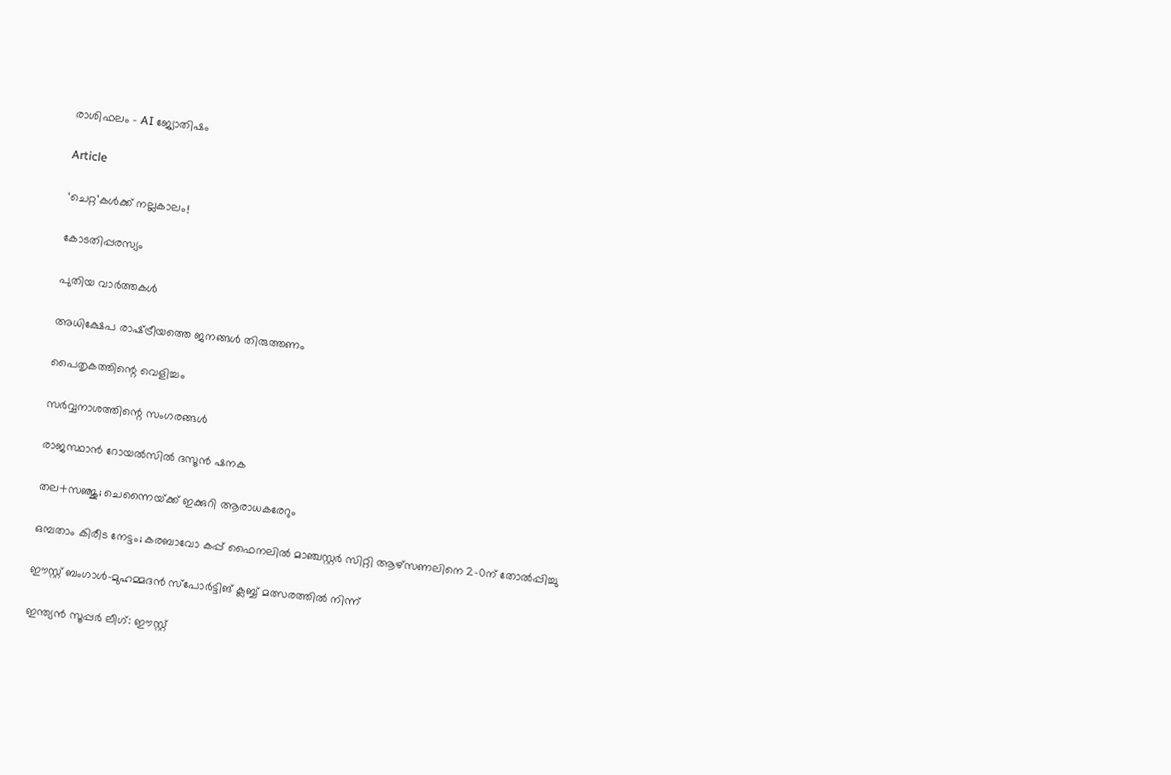രാശിഫലം – AI ജ്യോതിഷം

Article

‘ചെറ്റ’കള്‍ക്ക് നല്ലകാലം!

കോടതിപ്പരസ്യം

പുതിയ വാര്‍ത്തകള്‍

അധിക്ഷേപ രാഷ്‌ട്രീയത്തെ ജനങ്ങള്‍ തിരുത്തണം

പൈതൃകത്തിന്റെ വെളിച്ചം

സര്‍വ്വനാശത്തിന്റെ സംഗരങ്ങള്‍

രാജസ്ഥാന്‍ റോയല്‍സില്‍ ദസൂന്‍ ഷനക

തല+സഞ്ജു; ചെന്നൈയ്‌ക്ക് ഇക്കുറി ആരാധകരേറും

ഒമ്പതാം കിരീട നേട്ടം; കരബാവോ കപ്പ് ഫൈനലില്‍ മാഞ്ചസ്റ്റര്‍ സിറ്റി ആഴ്‌സണലിനെ 2-0ന് തോല്‍പ്പിച്ചു

ഈസ്റ്റ് ബംഗാള്‍-മുഹമ്മദന്‍ സ്‌പോര്‍ട്ടിങ് ക്ലബ്ബ് മത്സരത്തില്‍ നിന്ന്‌

ഇന്ത്യന്‍ സൂപ്പര്‍ ലീഗ്: ഈസ്റ്റ്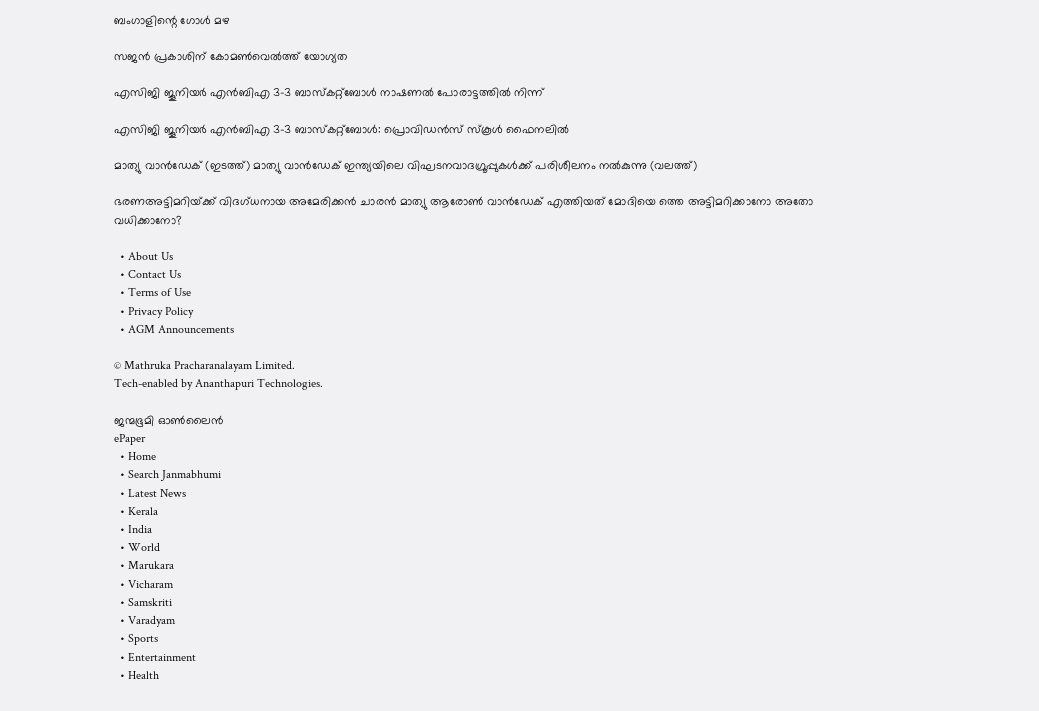ബംഗാളിന്റെ ഗോള്‍ മഴ

സജന്‍ പ്രകാശിന് കോമണ്‍വെല്‍ത്ത് യോഗ്യത

എസിജി ജൂനിയര്‍ എന്‍ബിഎ 3-3 ബാസ്‌കറ്റ്‌ബോള്‍ നാഷണല്‍ പോരാട്ടത്തില്‍ നിന്ന്‌

എസിജി ജൂനിയര്‍ എന്‍ബിഎ 3-3 ബാസ്‌കറ്റ്‌ബോള്‍: പ്രൊവിഡന്‍സ് സ്‌കൂള്‍ ഫൈനലില്‍

മാത്യു വാന്‍ഡേക് (ഇടത്ത്) മാത്യു വാന്‍ഡേക് ഇന്ത്യയിലെ വിഘടനവാദഗ്രൂപ്പുകള്‍ക്ക് പരിശീലനം നല്‍കുന്നു (വലത്ത്)

ഭരണഅട്ടിമറിയ്‌ക്ക് വിദഗ്ധനായ അമേരിക്കന്‍ ചാരന്‍ മാത്യു ആരോണ്‍ വാന്‍ഡേക് എത്തിയത് മോദിയെ ത്തെ അട്ടിമറിക്കാനോ അതോ വധിക്കാനോ?

  • About Us
  • Contact Us
  • Terms of Use
  • Privacy Policy
  • AGM Announcements

© Mathruka Pracharanalayam Limited.
Tech-enabled by Ananthapuri Technologies.

ജന്മഭൂമി ഓണ്‍ലൈന്‍
ePaper
  • Home
  • Search Janmabhumi
  • Latest News
  • Kerala
  • India
  • World
  • Marukara
  • Vicharam
  • Samskriti
  • Varadyam
  • Sports
  • Entertainment
  • Health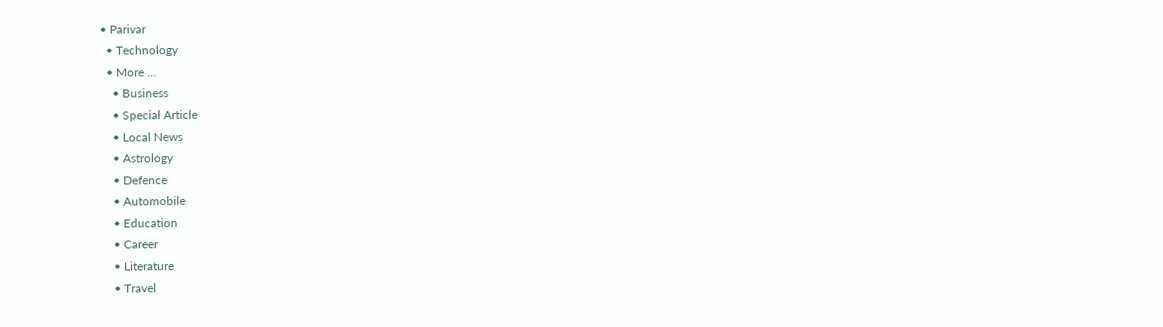• Parivar
  • Technology
  • More …
    • Business
    • Special Article
    • Local News
    • Astrology
    • Defence
    • Automobile
    • Education
    • Career
    • Literature
    • Travel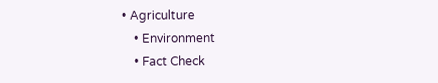• Agriculture
    • Environment
    • Fact Check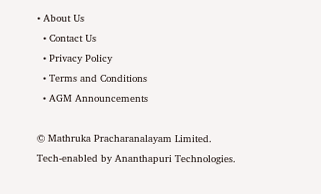• About Us
  • Contact Us
  • Privacy Policy
  • Terms and Conditions
  • AGM Announcements

© Mathruka Pracharanalayam Limited.
Tech-enabled by Ananthapuri Technologies.